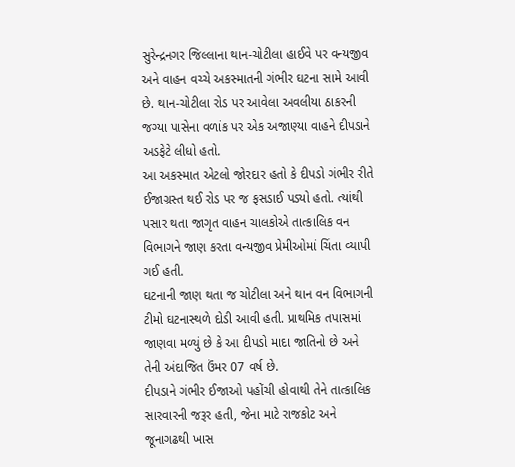સુરેન્દ્રનગર જિલ્લાના થાન-ચોટીલા હાઈવે પર વન્યજીવ અને વાહન વચ્ચે અકસ્માતની ગંભીર ઘટના સામે આવી છે. થાન-ચોટીલા રોડ પર આવેલા અવલીયા ઠાકરની જગ્યા પાસેના વળાંક પર એક અજાણ્યા વાહને દીપડાને અડફેટે લીધો હતો.
આ અકસ્માત એટલો જોરદાર હતો કે દીપડો ગંભીર રીતે ઈજાગ્રસ્ત થઈ રોડ પર જ ફસડાઈ પડ્યો હતો. ત્યાંથી પસાર થતા જાગૃત વાહન ચાલકોએ તાત્કાલિક વન વિભાગને જાણ કરતા વન્યજીવ પ્રેમીઓમાં ચિંતા વ્યાપી ગઈ હતી.
ઘટનાની જાણ થતા જ ચોટીલા અને થાન વન વિભાગની ટીમો ઘટનાસ્થળે દોડી આવી હતી. પ્રાથમિક તપાસમાં જાણવા મળ્યું છે કે આ દીપડો માદા જાતિનો છે અને તેની અંદાજિત ઉંમર 07 વર્ષ છે.
દીપડાને ગંભીર ઈજાઓ પહોંચી હોવાથી તેને તાત્કાલિક સારવારની જરૂર હતી, જેના માટે રાજકોટ અને જૂનાગઢથી ખાસ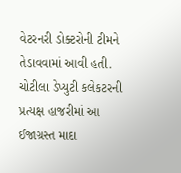વેટરનરી ડોક્ટરોની ટીમને તેડાવવામાં આવી હતી. ચોટીલા ડેપ્યુટી કલેકટરની પ્રત્યક્ષ હાજરીમાં આ ઈજાગ્રસ્ત માદા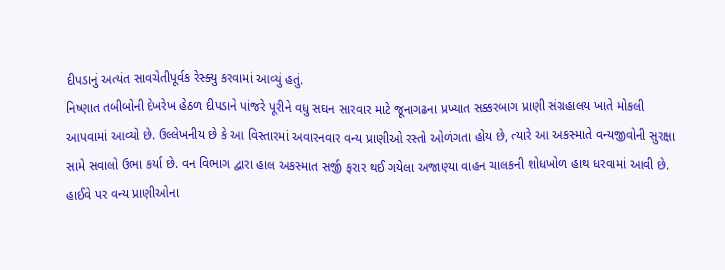દીપડાનું અત્યંત સાવચેતીપૂર્વક રેસ્ક્યુ કરવામાં આવ્યું હતું.
નિષ્ણાત તબીબોની દેખરેખ હેઠળ દીપડાને પાંજરે પૂરીને વધુ સઘન સારવાર માટે જૂનાગઢના પ્રખ્યાત સક્કરબાગ પ્રાણી સંગ્રહાલય ખાતે મોકલી આપવામાં આવ્યો છે. ઉલ્લેખનીય છે કે આ વિસ્તારમાં અવારનવાર વન્ય પ્રાણીઓ રસ્તો ઓળંગતા હોય છે, ત્યારે આ અકસ્માતે વન્યજીવોની સુરક્ષા સામે સવાલો ઉભા કર્યા છે. વન વિભાગ દ્વારા હાલ અકસ્માત સર્જી ફરાર થઈ ગયેલા અજાણ્યા વાહન ચાલકની શોધખોળ હાથ ધરવામાં આવી છે. હાઈવે પર વન્ય પ્રાણીઓના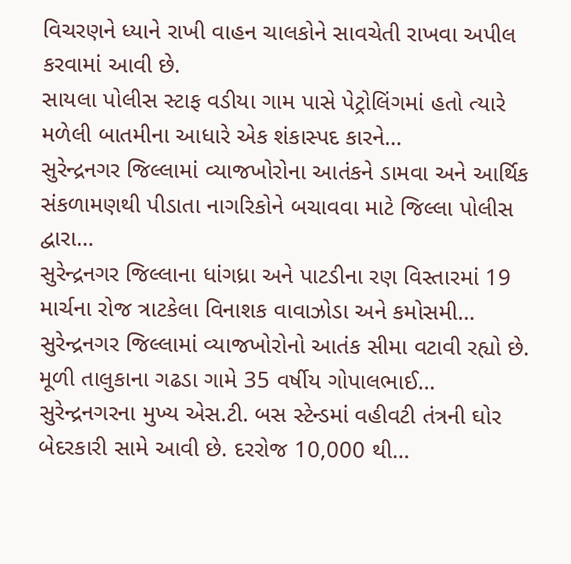વિચરણને ધ્યાને રાખી વાહન ચાલકોને સાવચેતી રાખવા અપીલ કરવામાં આવી છે.
સાયલા પોલીસ સ્ટાફ વડીયા ગામ પાસે પેટ્રોલિંગમાં હતો ત્યારે મળેલી બાતમીના આધારે એક શંકાસ્પદ કારને…
સુરેન્દ્રનગર જિલ્લામાં વ્યાજખોરોના આતંકને ડામવા અને આર્થિક સંકળામણથી પીડાતા નાગરિકોને બચાવવા માટે જિલ્લા પોલીસ દ્વારા…
સુરેન્દ્રનગર જિલ્લાના ધાંગધ્રા અને પાટડીના રણ વિસ્તારમાં 19 માર્ચના રોજ ત્રાટકેલા વિનાશક વાવાઝોડા અને કમોસમી…
સુરેન્દ્રનગર જિલ્લામાં વ્યાજખોરોનો આતંક સીમા વટાવી રહ્યો છે. મૂળી તાલુકાના ગઢડા ગામે 35 વર્ષીય ગોપાલભાઈ…
સુરેન્દ્રનગરના મુખ્ય એસ.ટી. બસ સ્ટેન્ડમાં વહીવટી તંત્રની ઘોર બેદરકારી સામે આવી છે. દરરોજ 10,000 થી…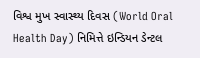વિશ્વ મુખ સ્વાસ્થ્ય દિવસ (World Oral Health Day) નિમિત્તે ઇન્ડિયન ડેન્ટલ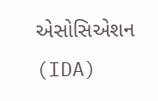એસોસિએશન (IDA)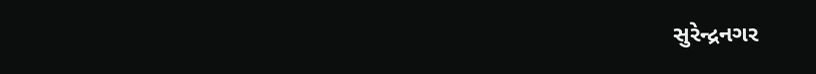સુરેન્દ્રનગર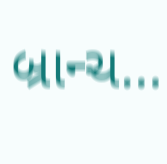બ્રાન્ચ…